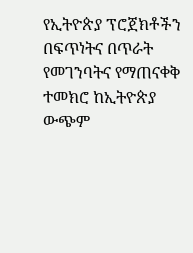የኢትዮጵያ ፕሮጀክቶችን በፍጥነትና በጥራት የመገንባትና የማጠናቀቅ ተመክሮ ከኢትዮጵያ ውጭም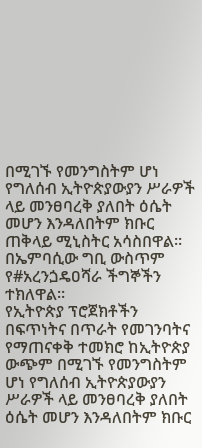በሚገኙ የመንግስትም ሆነ የግለሰብ ኢትዮጵያውያን ሥራዎች ላይ መንፀባረቅ ያለበት ዕሴት መሆን እንዳለበትም ክቡር ጠቅላይ ሚኒስትር አሳስበዋል።
በኤምባሲው ግቢ ውስጥም የ#አረንጏዴዐሻራ ችግኞችን ተክለዋል።
የኢትዮጵያ ፕሮጀክቶችን በፍጥነትና በጥራት የመገንባትና የማጠናቀቅ ተመክሮ ከኢትዮጵያ ውጭም በሚገኙ የመንግስትም ሆነ የግለሰብ ኢትዮጵያውያን ሥራዎች ላይ መንፀባረቅ ያለበት ዕሴት መሆን እንዳለበትም ክቡር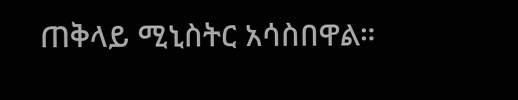ጠቅላይ ሚኒስትር አሳስበዋል።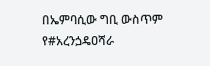በኤምባሲው ግቢ ውስጥም የ#አረንጏዴዐሻራ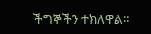ችግኞችን ተክለዋል።